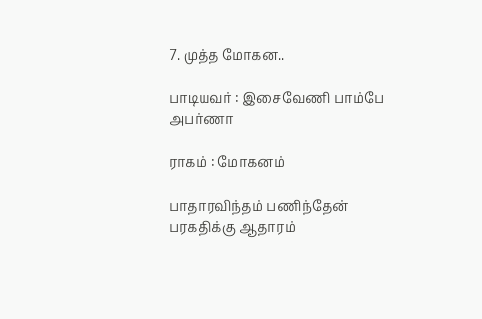7. முத்த மோகன..

பாடியவர் : இசைவேணி பாம்பே அபர்ணா

ராகம் : மோகனம்

பாதாரவிந்தம் பணிந்தேன்
பரகதிக்கு ஆதாரம்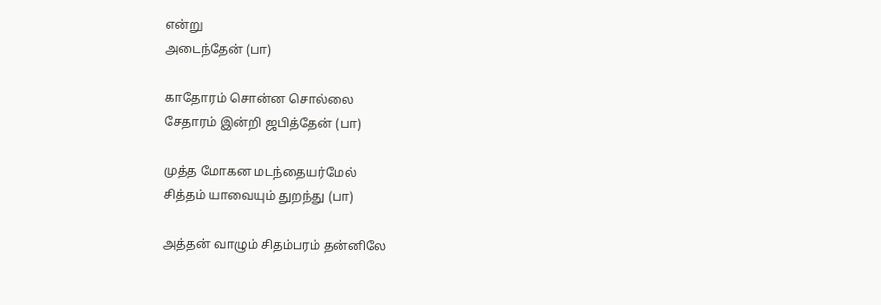என்று
அடைந்தேன் (பா)

காதோரம் சொன்ன சொல்லை
சேதாரம் இன்றி ஜபித்தேன் (பா)

முத்த மோகன மடந்தையர்மேல்
சித்தம் யாவையும் துறந்து (பா)

அத்தன் வாழும் சிதம்பரம் தன்னிலே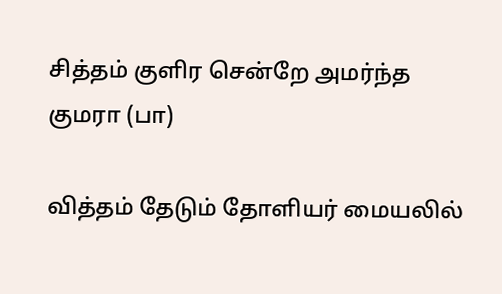சித்தம் குளிர சென்றே அமர்ந்த குமரா (பா)

வித்தம் தேடும் தோளியர் மையலில்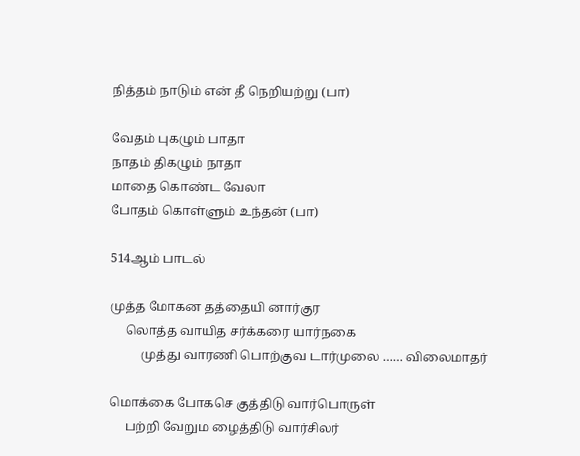நித்தம் நாடும் என் தீ நெறியற்று (பா)

வேதம் புகழும் பாதா
நாதம் திகழும் நாதா
மாதை கொண்ட வேலா
போதம் கொள்ளும் உந்தன் (பா)

514ஆம் பாடல்

முத்த மோகன தத்தையி னார்குர
     லொத்த வாயித சர்க்கரை யார்நகை
          முத்து வாரணி பொற்குவ டார்முலை …… விலைமாதர்

மொக்கை போகசெ குத்திடு வார்பொருள்
     பற்றி வேறும ழைத்திடு வார்சிலர்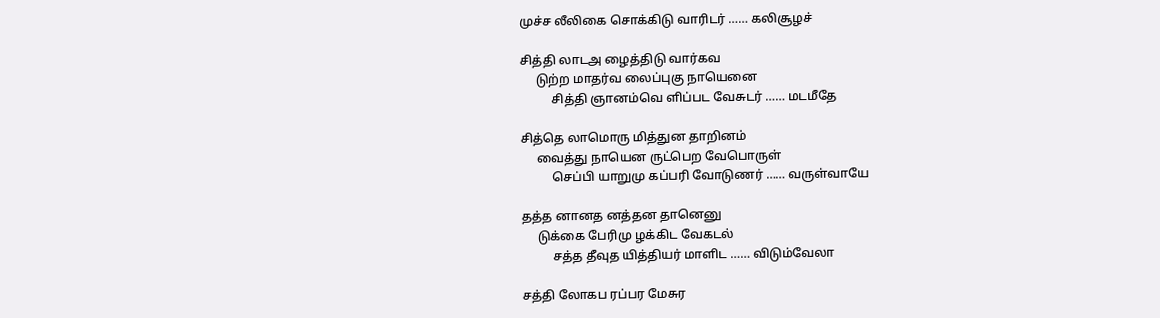முச்ச லீலிகை சொக்கிடு வாரிடர் …… கலிசூழச்

சித்தி லாடஅ ழைத்திடு வார்கவ
     டுற்ற மாதர்வ லைப்புகு நாயெனை
          சித்தி ஞானம்வெ ளிப்பட வேசுடர் …… மடமீதே

சித்தெ லாமொரு மித்துன தாறினம்
     வைத்து நாயென ருட்பெற வேபொருள்
          செப்பி யாறுமு கப்பரி வோடுணர் …… வருள்வாயே

தத்த னானத னத்தன தானெனு
     டுக்கை பேரிமு ழக்கிட வேகடல்
          சத்த தீவுத யித்தியர் மாளிட …… விடும்வேலா

சத்தி லோகப ரப்பர மேசுர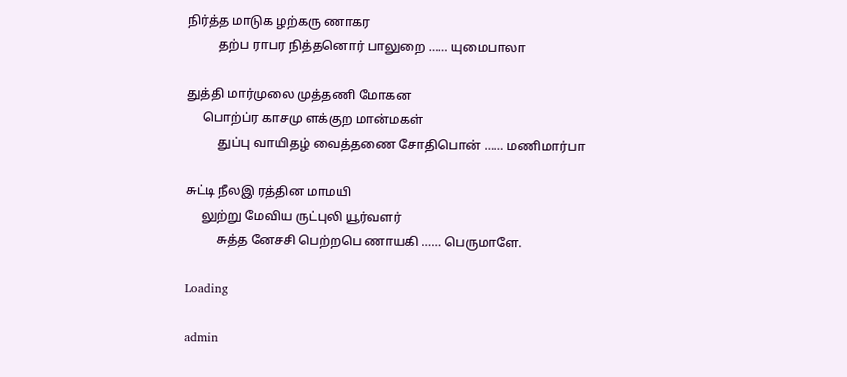நிர்த்த மாடுக ழற்கரு ணாகர
          தற்ப ராபர நித்தனொர் பாலுறை …… யுமைபாலா

துத்தி மார்முலை முத்தணி மோகன
     பொற்ப்ர காசமு ளக்குற மான்மகள்
          துப்பு வாயிதழ் வைத்தணை சோதிபொன் …… மணிமார்பா

சுட்டி நீலஇ ரத்தின மாமயி
     லுற்று மேவிய ருட்புலி யூர்வளர்
          சுத்த னேசசி பெற்றபெ ணாயகி …… பெருமாளே.

Loading

admin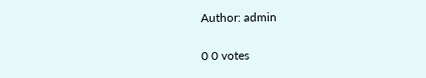Author: admin

0 0 votes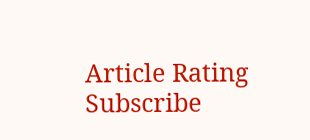Article Rating
Subscribe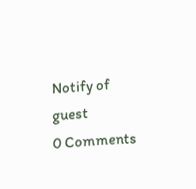Notify of
guest
0 Comments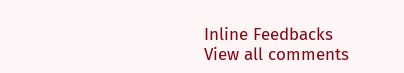Inline Feedbacks
View all comments